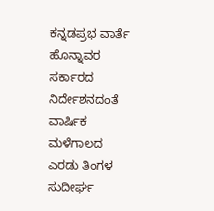ಕನ್ನಡಪ್ರಭ ವಾರ್ತೆ ಹೊನ್ನಾವರ
ಸರ್ಕಾರದ ನಿರ್ದೇಶನದಂತೆ ವಾರ್ಷಿಕ ಮಳೆಗಾಲದ ಎರಡು ತಿಂಗಳ ಸುದೀರ್ಘ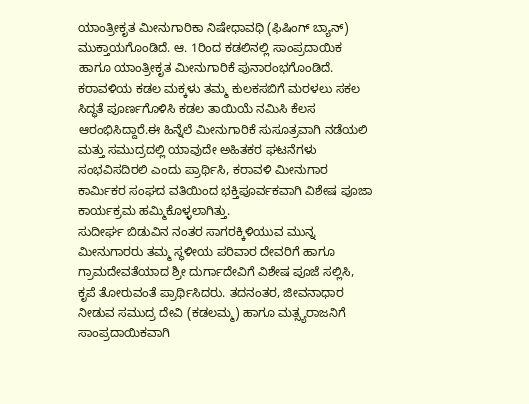ಯಾಂತ್ರೀಕೃತ ಮೀನುಗಾರಿಕಾ ನಿಷೇಧಾವಧಿ (ಫಿಷಿಂಗ್ ಬ್ಯಾನ್) ಮುಕ್ತಾಯಗೊಂಡಿದೆ. ಆ. 1ರಿಂದ ಕಡಲಿನಲ್ಲಿ ಸಾಂಪ್ರದಾಯಿಕ ಹಾಗೂ ಯಾಂತ್ರೀಕೃತ ಮೀನುಗಾರಿಕೆ ಪುನಾರಂಭಗೊಂಡಿದೆ. ಕರಾವಳಿಯ ಕಡಲ ಮಕ್ಕಳು ತಮ್ಮ ಕುಲಕಸಬಿಗೆ ಮರಳಲು ಸಕಲ ಸಿದ್ಧತೆ ಪೂರ್ಣಗೊಳಿಸಿ ಕಡಲ ತಾಯಿಯೆ ನಮಿಸಿ ಕೆಲಸ ಆರಂಭಿಸಿದ್ದಾರೆ.ಈ ಹಿನ್ನೆಲೆ ಮೀನುಗಾರಿಕೆ ಸುಸೂತ್ರವಾಗಿ ನಡೆಯಲಿ ಮತ್ತು ಸಮುದ್ರದಲ್ಲಿ ಯಾವುದೇ ಅಹಿತಕರ ಘಟನೆಗಳು ಸಂಭವಿಸದಿರಲಿ ಎಂದು ಪ್ರಾರ್ಥಿಸಿ, ಕರಾವಳಿ ಮೀನುಗಾರ ಕಾರ್ಮಿಕರ ಸಂಘದ ವತಿಯಿಂದ ಭಕ್ತಿಪೂರ್ವಕವಾಗಿ ವಿಶೇಷ ಪೂಜಾ ಕಾರ್ಯಕ್ರಮ ಹಮ್ಮಿಕೊಳ್ಳಲಾಗಿತ್ತು.
ಸುದೀರ್ಘ ಬಿಡುವಿನ ನಂತರ ಸಾಗರಕ್ಕಿಳಿಯುವ ಮುನ್ನ ಮೀನುಗಾರರು ತಮ್ಮ ಸ್ಥಳೀಯ ಪರಿವಾರ ದೇವರಿಗೆ ಹಾಗೂ ಗ್ರಾಮದೇವತೆಯಾದ ಶ್ರೀ ದುರ್ಗಾದೇವಿಗೆ ವಿಶೇಷ ಪೂಜೆ ಸಲ್ಲಿಸಿ, ಕೃಪೆ ತೋರುವಂತೆ ಪ್ರಾರ್ಥಿಸಿದರು. ತದನಂತರ, ಜೀವನಾಧಾರ ನೀಡುವ ಸಮುದ್ರ ದೇವಿ (ಕಡಲಮ್ಮ) ಹಾಗೂ ಮತ್ಸ್ಯರಾಜನಿಗೆ ಸಾಂಪ್ರದಾಯಿಕವಾಗಿ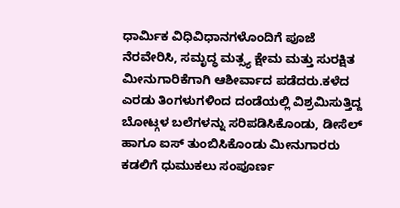ಧಾರ್ಮಿಕ ವಿಧಿವಿಧಾನಗಳೊಂದಿಗೆ ಪೂಜೆ ನೆರವೇರಿಸಿ, ಸಮೃದ್ಧ ಮತ್ಸ್ಯ ಕ್ಷೇಮ ಮತ್ತು ಸುರಕ್ಷಿತ ಮೀನುಗಾರಿಕೆಗಾಗಿ ಆಶೀರ್ವಾದ ಪಡೆದರು.ಕಳೆದ ಎರಡು ತಿಂಗಳುಗಳಿಂದ ದಂಡೆಯಲ್ಲಿ ವಿಶ್ರಮಿಸುತ್ತಿದ್ದ ಬೋಟ್ಗಳ ಬಲೆಗಳನ್ನು ಸರಿಪಡಿಸಿಕೊಂಡು, ಡೀಸೆಲ್ ಹಾಗೂ ಐಸ್ ತುಂಬಿಸಿಕೊಂಡು ಮೀನುಗಾರರು ಕಡಲಿಗೆ ಧುಮುಕಲು ಸಂಪೂರ್ಣ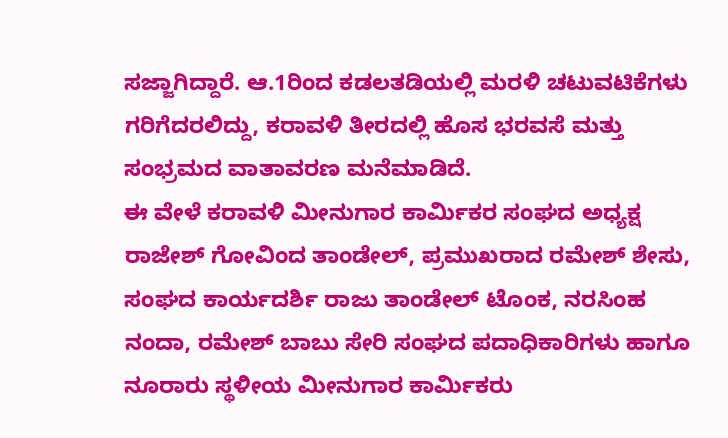ಸಜ್ಜಾಗಿದ್ದಾರೆ. ಆ.1ರಿಂದ ಕಡಲತಡಿಯಲ್ಲಿ ಮರಳಿ ಚಟುವಟಿಕೆಗಳು ಗರಿಗೆದರಲಿದ್ದು, ಕರಾವಳಿ ತೀರದಲ್ಲಿ ಹೊಸ ಭರವಸೆ ಮತ್ತು ಸಂಭ್ರಮದ ವಾತಾವರಣ ಮನೆಮಾಡಿದೆ.
ಈ ವೇಳೆ ಕರಾವಳಿ ಮೀನುಗಾರ ಕಾರ್ಮಿಕರ ಸಂಘದ ಅಧ್ಯಕ್ಷ ರಾಜೇಶ್ ಗೋವಿಂದ ತಾಂಡೇಲ್, ಪ್ರಮುಖರಾದ ರಮೇಶ್ ಶೇಸು, ಸಂಘದ ಕಾರ್ಯದರ್ಶಿ ರಾಜು ತಾಂಡೇಲ್ ಟೊಂಕ, ನರಸಿಂಹ ನಂದಾ, ರಮೇಶ್ ಬಾಬು ಸೇರಿ ಸಂಘದ ಪದಾಧಿಕಾರಿಗಳು ಹಾಗೂ ನೂರಾರು ಸ್ಥಳೀಯ ಮೀನುಗಾರ ಕಾರ್ಮಿಕರು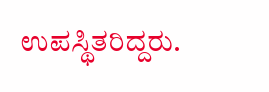ಉಪಸ್ಥಿತರಿದ್ದರು.